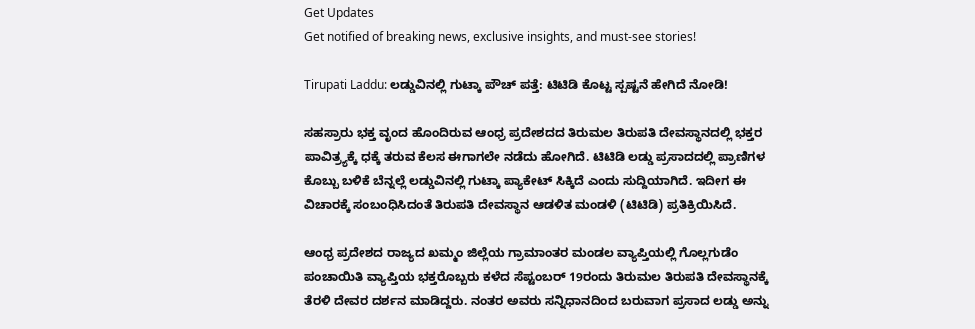Get Updates
Get notified of breaking news, exclusive insights, and must-see stories!

Tirupati Laddu: ಲಡ್ಡುವಿನಲ್ಲಿ ಗುಟ್ಕಾ ಪೌಚ್ ಪತ್ತೆ: ಟಿಟಿಡಿ ಕೊಟ್ಟ ಸ್ಪಷ್ಟನೆ ಹೇಗಿದೆ ನೋಡಿ!

ಸಹಸ್ರಾರು ಭಕ್ತ ವೃಂದ ಹೊಂದಿರುವ ಆಂಧ್ರ ಪ್ರದೇಶದದ ತಿರುಮಲ ತಿರುಪತಿ ದೇವಸ್ಥಾನದಲ್ಲಿ ಭಕ್ತರ ಪಾವಿತ್ರ್ಯಕ್ಕೆ ಧಕ್ಕೆ ತರುವ ಕೆಲಸ ಈಗಾಗಲೇ ನಡೆದು ಹೋಗಿದೆ. ಟಿಟಿಡಿ ಲಡ್ಡು ಪ್ರಸಾದದಲ್ಲಿ ಪ್ರಾಣಿಗಳ ಕೊಬ್ಬು ಬಳಿಕೆ ಬೆನ್ನಲ್ಲೆ ಲಡ್ಡುವಿನಲ್ಲಿ ಗುಟ್ಕಾ ಪ್ಯಾಕೇಟ್ ಸಿಕ್ಕಿದೆ ಎಂದು ಸುದ್ದಿಯಾಗಿದೆ. ಇದೀಗ ಈ ವಿಚಾರಕ್ಕೆ ಸಂಬಂಧಿಸಿದಂತೆ ತಿರುಪತಿ ದೇವಸ್ಥಾನ ಆಡಳಿತ ಮಂಡಳಿ (ಟಿಟಿಡಿ) ಪ್ರತಿಕ್ರಿಯಿಸಿದೆ.

ಆಂಧ್ರ ಪ್ರದೇಶದ ರಾಜ್ಯದ ಖಮ್ಮಂ ಜಿಲ್ಲೆಯ ಗ್ರಾಮಾಂತರ ಮಂಡಲ ವ್ಯಾಪ್ತಿಯಲ್ಲಿ ಗೊಲ್ಲಗುಡೆಂ ಪಂಚಾಯಿತಿ ವ್ಯಾಪ್ತಿಯ ಭಕ್ತರೊಬ್ಬರು ಕಳೆದ ಸೆಪ್ಟಂಬರ್ 19ರಂದು ತಿರುಮಲ ತಿರುಪತಿ ದೇವಸ್ಥಾನಕ್ಕೆ ತೆರಳಿ ದೇವರ ದರ್ಶನ ಮಾಡಿದ್ದರು. ನಂತರ ಅವರು ಸನ್ನಿಧಾನದಿಂದ ಬರುವಾಗ ಪ್ರಸಾದ ಲಡ್ಡು ಅನ್ನು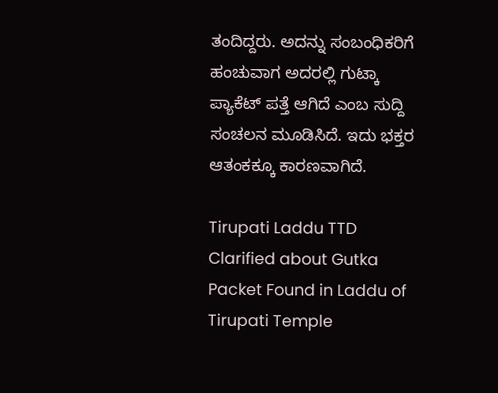ತಂದಿದ್ದರು. ಅದನ್ನು ಸಂಬಂಧಿಕರಿಗೆ ಹಂಚುವಾಗ ಅದರಲ್ಲಿ ಗುಟ್ಕಾ ಪ್ಯಾಕೆಟ್ ಪತ್ತೆ ಆಗಿದೆ ಎಂಬ ಸುದ್ದಿ ಸಂಚಲನ ಮೂಡಿಸಿದೆ. ಇದು ಭಕ್ತರ ಆತಂಕಕ್ಕೂ ಕಾರಣವಾಗಿದೆ.

Tirupati Laddu TTD Clarified about Gutka Packet Found in Laddu of Tirupati Temple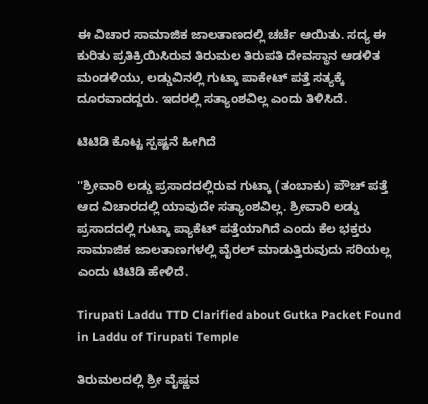ಈ ವಿಚಾರ ಸಾಮಾಜಿಕ ಜಾಲತಾಣದಲ್ಲಿ ಚರ್ಚೆ ಆಯಿತು. ಸದ್ಯ ಈ ಕುರಿತು ಪ್ರತಿಕ್ರಿಯಿಸಿರುವ ತಿರುಮಲ ತಿರುಪತಿ ದೇವಸ್ಥಾನ ಆಡಳಿತ ಮಂಡಳಿಯು, ಲಡ್ಡುವಿನಲ್ಲಿ ಗುಟ್ಕಾ ಪಾಕೇಟ್ ಪತ್ತೆ ಸತ್ಯಕ್ಕೆ ದೂರವಾದದ್ದರು. ಇದರಲ್ಲಿ ಸತ್ಯಾಂಶವಿಲ್ಲ ಎಂದು ತಿಳಿಸಿದೆ.

ಟಿಟಿಡಿ ಕೊಟ್ಟ ಸ್ಪಷ್ಟನೆ ಹೀಗಿದೆ

''ಶ್ರೀವಾರಿ ಲಡ್ಡು ಪ್ರಸಾದದಲ್ಲಿರುವ ಗುಟ್ಕಾ (ತಂಬಾಕು) ಪೌಚ್‌ ಪತ್ತೆ ಆದ ವಿಚಾರದಲ್ಲಿ ಯಾವುದೇ ಸತ್ಯಾಂಶವಿಲ್ಲ. ಶ್ರೀವಾರಿ ಲಡ್ಡು ಪ್ರಸಾದದಲ್ಲಿ ಗುಟ್ಕಾ ಪ್ಯಾಕೆಟ್ ಪತ್ತೆಯಾಗಿದೆ ಎಂದು ಕೆಲ ಭಕ್ತರು ಸಾಮಾಜಿಕ ಜಾಲತಾಣಗಳಲ್ಲಿ ವೈರಲ್ ಮಾಡುತ್ತಿರುವುದು ಸರಿಯಲ್ಲ ಎಂದು ಟಿಟಿಡಿ ಹೇಳಿದೆ.

Tirupati Laddu TTD Clarified about Gutka Packet Found in Laddu of Tirupati Temple

ತಿರುಮಲದಲ್ಲಿ ಶ್ರೀ ವೈಷ್ಣವ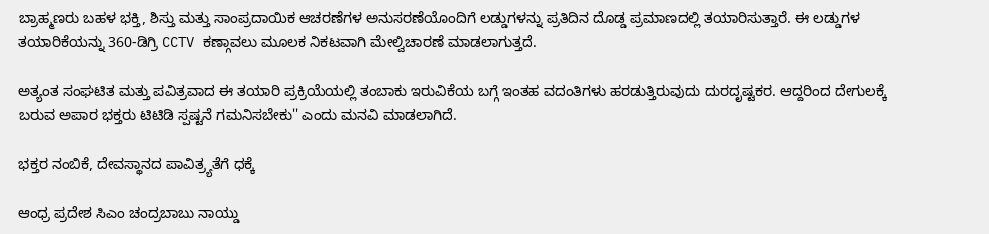ಬ್ರಾಹ್ಮಣರು ಬಹಳ ಭಕ್ತಿ, ಶಿಸ್ತು ಮತ್ತು ಸಾಂಪ್ರದಾಯಿಕ ಆಚರಣೆಗಳ ಅನುಸರಣೆಯೊಂದಿಗೆ ಲಡ್ಡುಗಳನ್ನು ಪ್ರತಿದಿನ ದೊಡ್ಡ ಪ್ರಮಾಣದಲ್ಲಿ ತಯಾರಿಸುತ್ತಾರೆ. ಈ ಲಡ್ಡುಗಳ ತಯಾರಿಕೆಯನ್ನು 360-ಡಿಗ್ರಿ CCTV ಕಣ್ಗಾವಲು ಮೂಲಕ ನಿಕಟವಾಗಿ ಮೇಲ್ವಿಚಾರಣೆ ಮಾಡಲಾಗುತ್ತದೆ.

ಅತ್ಯಂತ ಸಂಘಟಿತ ಮತ್ತು ಪವಿತ್ರವಾದ ಈ ತಯಾರಿ ಪ್ರಕ್ರಿಯೆಯಲ್ಲಿ ತಂಬಾಕು ಇರುವಿಕೆಯ ಬಗ್ಗೆ ಇಂತಹ ವದಂತಿಗಳು ಹರಡುತ್ತಿರುವುದು ದುರದೃಷ್ಟಕರ. ಆದ್ದರಿಂದ ದೇಗುಲಕ್ಕೆ ಬರುವ ಅಪಾರ ಭಕ್ತರು ಟಿಟಿಡಿ ಸ್ಪಷ್ಟನೆ ಗಮನಿಸಬೇಕು'' ಎಂದು ಮನವಿ ಮಾಡಲಾಗಿದೆ.

ಭಕ್ತರ ನಂಬಿಕೆ, ದೇವಸ್ಥಾನದ ಪಾವಿತ್ರ್ಯತೆಗೆ ಧಕ್ಕೆ

ಆಂಧ್ರ ಪ್ರದೇಶ ಸಿಎಂ ಚಂದ್ರಬಾಬು ನಾಯ್ಡು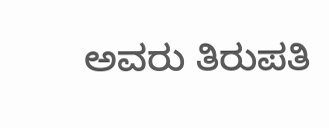ಅವರು ತಿರುಪತಿ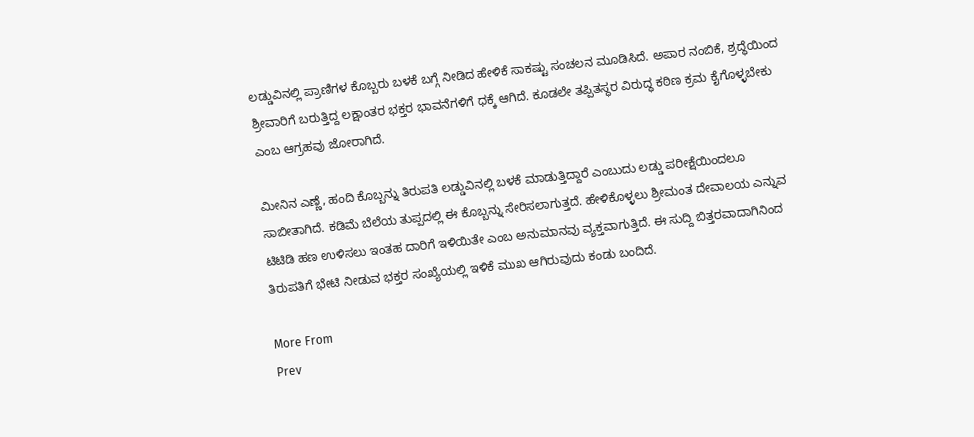ಲಡ್ಡುವಿನಲ್ಲಿ ಪ್ರಾಣಿಗಳ ಕೊಬ್ಬರು ಬಳಕೆ ಬಗ್ಗೆ ನೀಡಿದ ಹೇಳಿಕೆ ಸಾಕಷ್ಟು ಸಂಚಲನ ಮೂಡಿಸಿದೆ. ಅಪಾರ ನಂಬಿಕೆ, ಶ್ರದ್ಧೆಯಿಂದ ಶ್ರೀವಾರಿಗೆ ಬರುತ್ತಿದ್ದ ಲಕ್ಷಾಂತರ ಭಕ್ತರ ಭಾವನೆಗಳಿಗೆ ಧಕ್ಕೆ ಆಗಿದೆ. ಕೂಡಲೇ ತಪ್ಪಿತಸ್ಥರ ವಿರುದ್ಧ ಕಠಿಣ ಕ್ರಮ ಕೈಗೊಳ್ಳಬೇಕು ಎಂಬ ಆಗ್ರಹವು ಜೋರಾಗಿದೆ.

ಮೀನಿನ ಎಣ್ಣೆ, ಹಂದಿ ಕೊಬ್ಬನ್ನು ತಿರುಪತಿ ಲಡ್ಡುವಿನಲ್ಲಿ ಬಳಕೆ ಮಾಡುತ್ತಿದ್ದಾರೆ ಎಂಬುದು ಲಡ್ಡು ಪರೀಕ್ಷೆಯಿಂದಲೂ ಸಾಬೀತಾಗಿದೆ. ಕಡಿಮೆ ಬೆಲೆಯ ತುಪ್ಪದಲ್ಲಿ ಈ ಕೊಬ್ಬನ್ನು ಸೇರಿಸಲಾಗುತ್ತದೆ. ಹೇಳಿಕೊಳ್ಳಲು ಶ್ರೀಮಂತ ದೇವಾಲಯ ಎನ್ನುವ ಟಿಟಿಡಿ ಹಣ ಉಳಿಸಲು ಇಂತಹ ದಾರಿಗೆ ಇಳಿಯಿತೇ ಎಂಬ ಅನುಮಾನವು ವ್ಯಕ್ತವಾಗುತ್ತಿದೆ. ಈ ಸುದ್ದಿ ಬಿತ್ತರವಾದಾಗಿನಿಂದ ತಿರುಪತಿಗೆ ಭೇಟಿ ನೀಡುವ ಭಕ್ತರ ಸಂಖ್ಯೆಯಲ್ಲಿ ಇಳಿಕೆ ಮುಖ ಆಗಿರುವುದು ಕಂಡು ಬಂದಿದೆ.

More From
Prev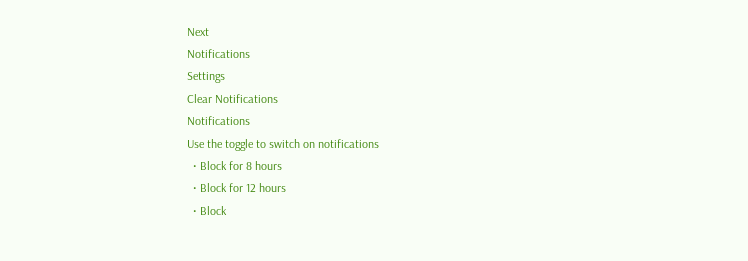Next
Notifications
Settings
Clear Notifications
Notifications
Use the toggle to switch on notifications
  • Block for 8 hours
  • Block for 12 hours
  • Block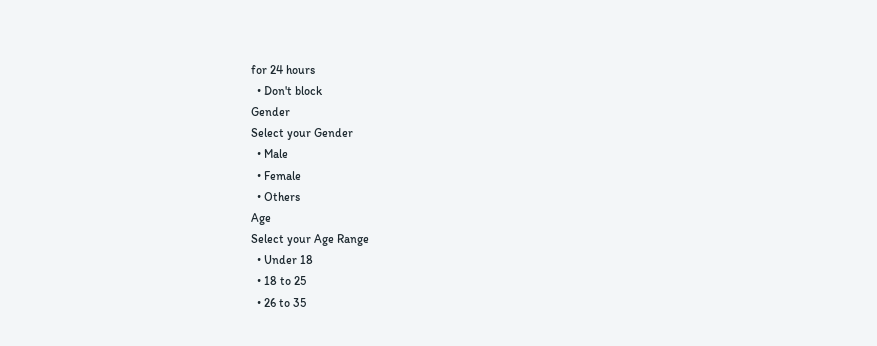for 24 hours
  • Don't block
Gender
Select your Gender
  • Male
  • Female
  • Others
Age
Select your Age Range
  • Under 18
  • 18 to 25
  • 26 to 35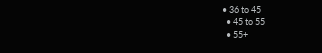• 36 to 45
  • 45 to 55
  • 55+